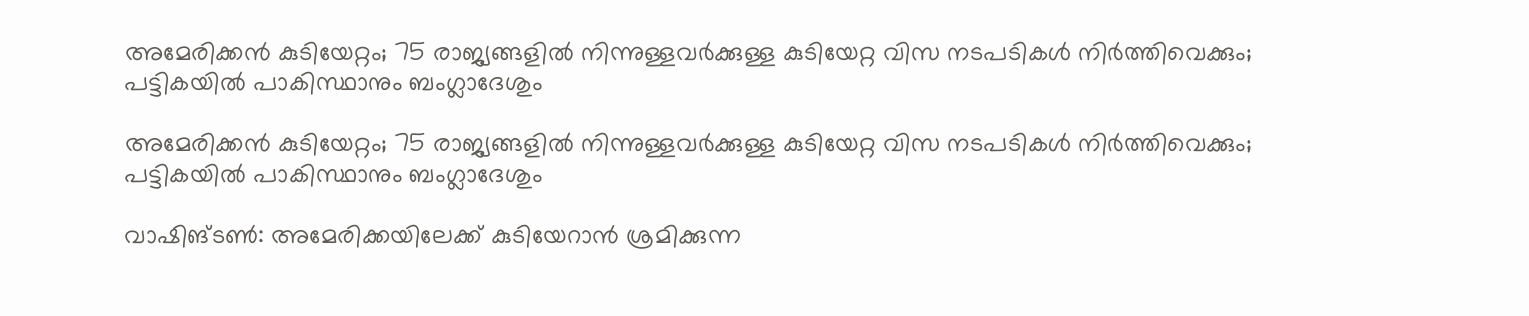അമേരിക്കൻ‌ കുടിയേറ്റം; 75 രാജ്യങ്ങളിൽ നിന്നുള്ളവർക്കുള്ള കുടിയേറ്റ വിസ നടപടികൾ നിർത്തിവെക്കും; പട്ടികയിൽ പാകിസ്ഥാനും ബംഗ്ലാദേശും

അമേരിക്കൻ‌ കുടിയേറ്റം; 75 രാജ്യങ്ങളിൽ നിന്നുള്ളവർക്കുള്ള കുടിയേറ്റ വിസ നടപടികൾ നിർത്തിവെക്കും; പട്ടികയിൽ പാകിസ്ഥാനും ബംഗ്ലാദേശും

വാഷിങ്ടൺ: അമേരിക്കയിലേക്ക് കുടിയേറാൻ ശ്രമിക്കുന്ന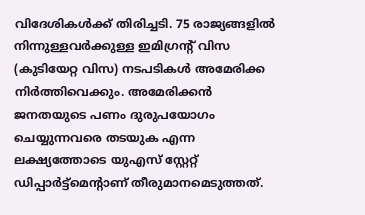വിദേശികൾക്ക് തിരിച്ചടി. 75 രാജ്യങ്ങളിൽ നിന്നുള്ളവർക്കുള്ള ഇമിഗ്രൻ്റ് വിസ (കുടിയേറ്റ വിസ) നടപടികൾ അമേരിക്ക നിർത്തിവെക്കും. അമേരിക്കൻ ജനതയുടെ പണം ദുരുപയോഗം ചെയ്യുന്നവരെ തടയുക എന്ന ലക്ഷ്യത്തോടെ യുഎസ് സ്റ്റേറ്റ് ഡിപ്പാർട്ട്മെൻ്റാണ് തീരുമാനമെടുത്തത്.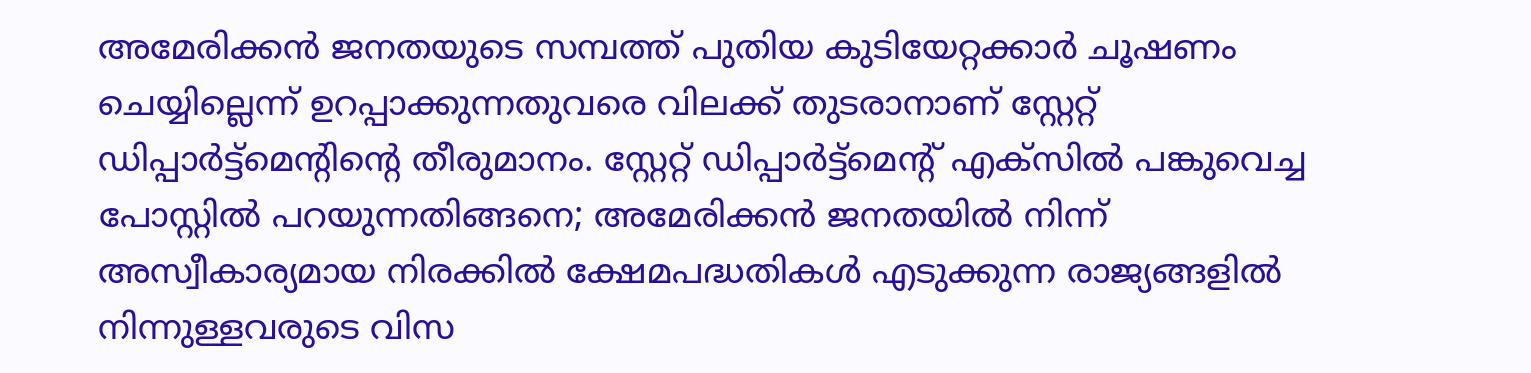അമേരിക്കൻ ജനതയുടെ സമ്പത്ത് പുതിയ കുടിയേറ്റക്കാർ ചൂഷണം ചെയ്യില്ലെന്ന് ഉറപ്പാക്കുന്നതുവരെ വിലക്ക് തുടരാനാണ് സ്റ്റേറ്റ് ഡിപ്പാർട്ട്മെൻ്റിൻ്റെ തീരുമാനം. സ്റ്റേറ്റ് ഡിപ്പാർട്ട്മെൻ്റ് എക്സിൽ പങ്കുവെച്ച പോസ്റ്റിൽ പറയുന്നതിങ്ങനെ; അമേരിക്കൻ ജനതയിൽ നിന്ന് അസ്വീകാര്യമായ നിരക്കിൽ ക്ഷേമപദ്ധതികൾ എടുക്കുന്ന രാജ്യങ്ങളിൽ നിന്നുള്ളവരുടെ വിസ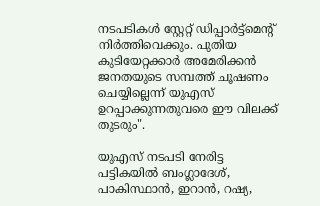നടപടികൾ സ്റ്റേറ്റ് ഡിപ്പാർട്ട്മെൻ്റ് നിർത്തിവെക്കും. പുതിയ കുടിയേറ്റക്കാർ അമേരിക്കൻ ജനതയുടെ സമ്പത്ത് ചൂഷണം ചെയ്യില്ലെന്ന് യുഎസ് ഉറപ്പാക്കുന്നതുവരെ ഈ വിലക്ക് തുടരും".

യുഎസ് നടപടി നേരിട്ട പട്ടികയിൽ ബംഗ്ലാദേശ്, പാകിസ്ഥാൻ, ഇറാൻ, റഷ്യ,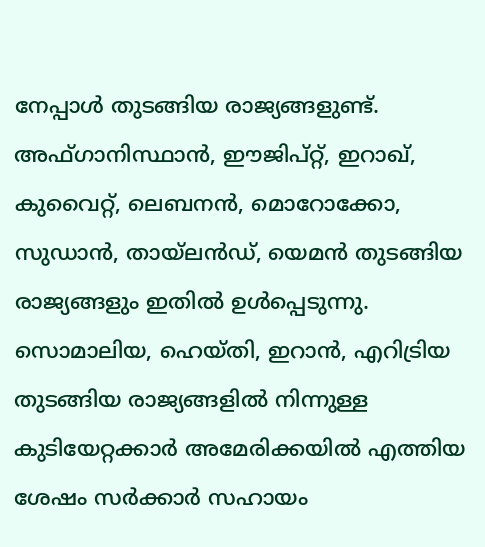നേപ്പാൾ തുടങ്ങിയ രാജ്യങ്ങളുണ്ട്. അഫ്ഗാനിസ്ഥാൻ, ഈജിപ്റ്റ്, ഇറാഖ്, കുവൈറ്റ്, ലെബനൻ, മൊറോക്കോ, സുഡാൻ, തായ്ലൻഡ്, യെമൻ തുടങ്ങിയ രാജ്യങ്ങളും ഇതിൽ ഉൾപ്പെടുന്നു. സൊമാലിയ, ഹെയ്തി, ഇറാൻ, എറിട്രിയ തുടങ്ങിയ രാജ്യങ്ങളിൽ നിന്നുള്ള കുടിയേറ്റക്കാർ അമേരിക്കയിൽ എത്തിയ ശേഷം സർക്കാർ സഹായം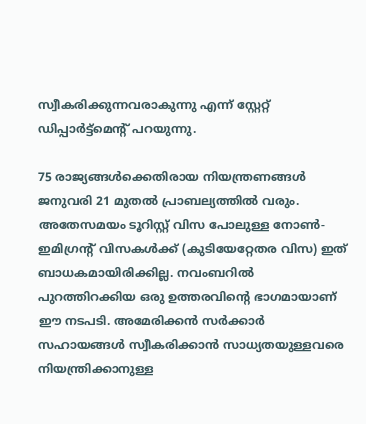സ്വീകരിക്കുന്നവരാകുന്നു എന്ന് സ്റ്റേറ്റ് ഡിപ്പാർട്ട്‌മെൻ്റ് പറയുന്നു.

75 രാജ്യങ്ങൾക്കെതിരായ നിയന്ത്രണങ്ങൾ ജനുവരി 21 മുതൽ പ്രാബല്യത്തിൽ വരും. അതേസമയം ടൂറിസ്റ്റ് വിസ പോലുള്ള നോൺ-ഇമിഗ്രൻ്റ് വിസകൾക്ക് (കുടിയേറ്റേതര വിസ) ഇത് ബാധകമായിരിക്കില്ല. നവംബറിൽ പുറത്തിറക്കിയ ഒരു ഉത്തരവിൻ്റെ ഭാഗമായാണ് ഈ നടപടി. അമേരിക്കൻ സർക്കാർ സഹായങ്ങൾ സ്വീകരിക്കാൻ സാധ്യതയുള്ളവരെ നിയന്ത്രിക്കാനുള്ള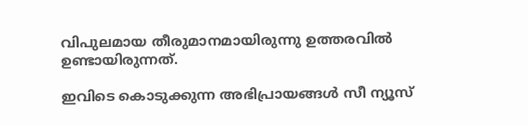വിപുലമായ തീരുമാനമായിരുന്നു ഉത്തരവിൽ ഉണ്ടായിരുന്നത്.

ഇവിടെ കൊടുക്കുന്ന അഭിപ്രായങ്ങള്‍ സീ ന്യൂസ്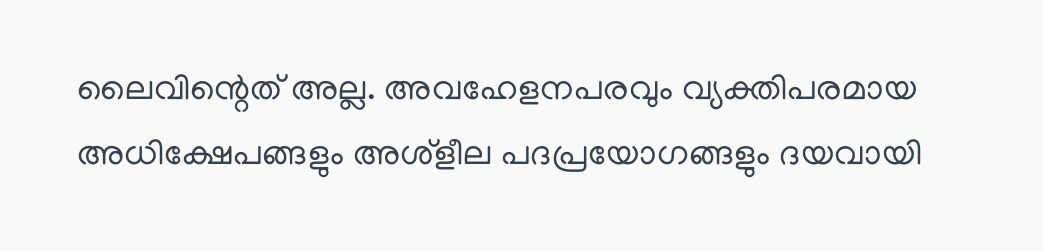ലൈവിന്റെത് അല്ല. അവഹേളനപരവും വ്യക്തിപരമായ അധിക്ഷേപങ്ങളും അശ്‌ളീല പദപ്രയോഗങ്ങളും ദയവായി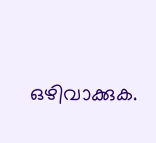ഒഴിവാക്കുക.